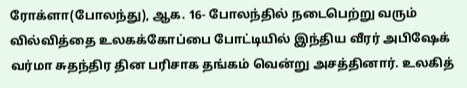ரோக்ளா(போலந்து), ஆக. 16- போலந்தில் நடைபெற்று வரும் வில்வித்தை உலகக்கோப்பை போட்டியில் இந்திய வீரர் அபிஷேக் வர்மா சுதந்திர தின பரிசாக தங்கம் வென்று அசத்தினார். உலகித்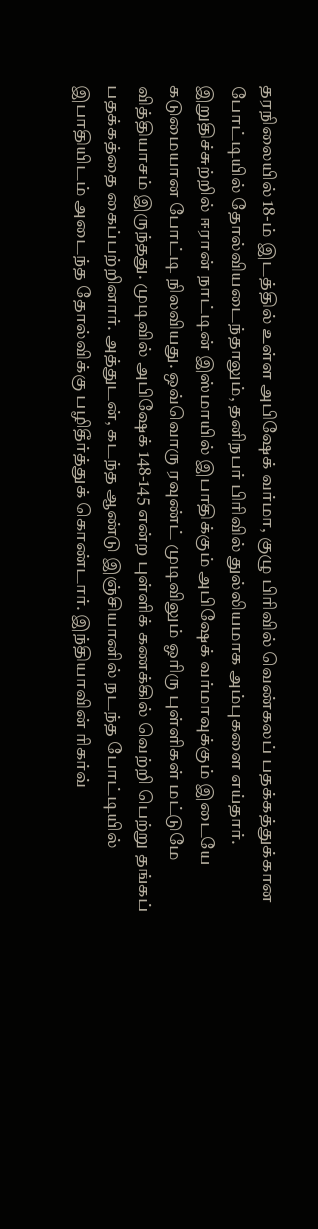தரநிலையில் 18-ம் இடத்தில் உள்ள அபிஷேக் வர்மா, குழு பிரிவில் வெண்கலப் பதக்கத்துக்கான போட்டியில் தோல்வியடைந்தாலும், தனிநபர் பிரிவில் துல்லியமாக அம்புகளை எய்தார். இறுதிச்சுற்றில் ஈரான் நாட்டின் இஸ்மாயில் இபாதிக்கும் அபிஷேக் வர்மாவுக்கும் இடையே கடுமையான போட்டி நிலவியது. ஒவ்வொரு ரவுண்ட் முடிவிலும் ஓரிரு புள்ளிகள் மட்டுமே வித்தியாசம் இருந்தது. முடிவில் அபிஷேக் 148-145 என்ற புள்ளிக் கணக்கில் வெற்றி பெற்று தங்கப் பதக்கத்தை கைப்பற்றினார். அத்துடன், கடந்த ஆண்டு இஞ்சியானில் நடந்த போட்டியில் இபாதியிடம் அடைந்த தோல்விக்கு பழிதீர்த்துக் கொண்டார். இந்தியாவின் ரிகர்வ்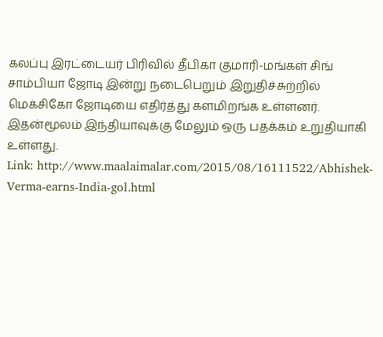கலப்பு இரட்டையர் பிரிவில் தீபிகா குமாரி-மங்கள் சிங் சாம்பியா ஜோடி இன்று நடைபெறும் இறுதிச்சுற்றில் மெக்சிகோ ஜோடியை எதிர்த்து களமிறங்க உள்ளனர். இதன்மூலம் இந்தியாவுக்கு மேலும் ஒரு பதக்கம் உறுதியாகி உள்ளது.
Link: http://www.maalaimalar.com/2015/08/16111522/Abhishek-Verma-earns-India-gol.html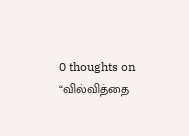0 thoughts on “வில்வித்தை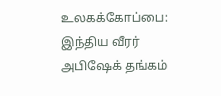உலகக்கோப்பை: இந்திய வீரர் அபிஷேக் தங்கம்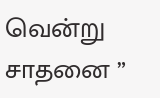வென்று சாதனை ”